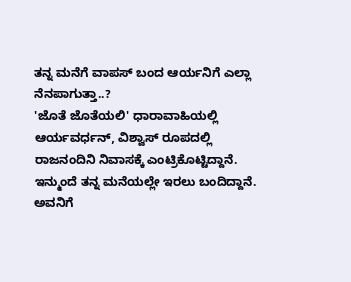ತನ್ನ ಮನೆಗೆ ವಾಪಸ್ ಬಂದ ಆರ್ಯನಿಗೆ ಎಲ್ಲಾ ನೆನಪಾಗುತ್ತಾ..?
'ಜೊತೆ ಜೊತೆಯಲಿ' ಧಾರಾವಾಹಿಯಲ್ಲಿ ಆರ್ಯವರ್ಧನ್, ವಿಶ್ವಾಸ್ ರೂಪದಲ್ಲಿ ರಾಜನಂದಿನಿ ನಿವಾಸಕ್ಕೆ ಎಂಟ್ರಿಕೊಟ್ಟಿದ್ದಾನೆ. ಇನ್ಮುಂದೆ ತನ್ನ ಮನೆಯಲ್ಲೇ ಇರಲು ಬಂದಿದ್ದಾನೆ. ಅವನಿಗೆ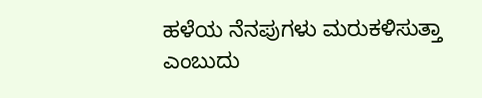ಹಳೆಯ ನೆನಪುಗಳು ಮರುಕಳಿಸುತ್ತಾ ಎಂಬುದು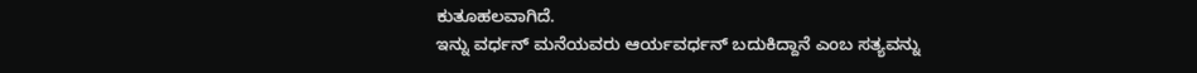ಕುತೂಹಲವಾಗಿದೆ.
ಇನ್ನು ವರ್ಧನ್ ಮನೆಯವರು ಆರ್ಯವರ್ಧನ್ ಬದುಕಿದ್ದಾನೆ ಎಂಬ ಸತ್ಯವನ್ನು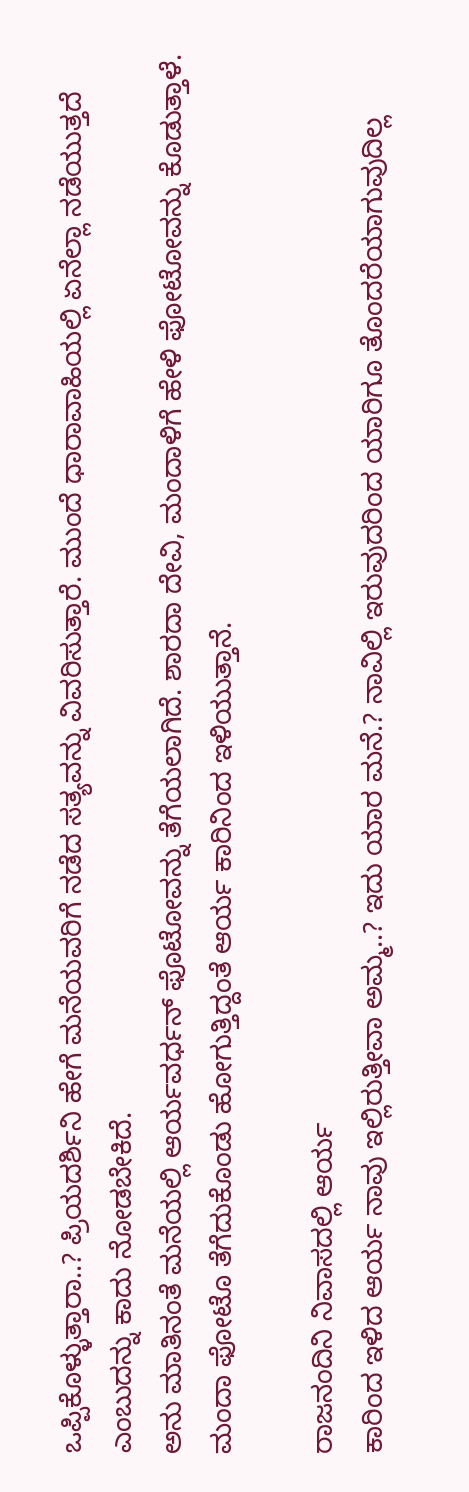ಒಪ್ಪಿಕೊಳ್ಳುತ್ತಾರಾ..? ಪ್ರಿಯದರ್ಶಿನಿ ಹೇಗೆ ಮನೆಯವರಿಗೆ ನಡೆದ ಸತ್ಯವನ್ನು ವಿವರಿಸುತ್ತಾರೆ. ಮುಂದೆ ಧಾರಾವಾಹಿಯಲ್ಲಿ ಏನೆಲ್ಲಾ ನಡೆಯುತ್ತದೆ ಎಂಬುದನ್ನು ಕಾದು ನೋಡಬೇಕಿದೆ.
ಅನು ಮಾತಿನಂತೆ ಮನೆಯಲ್ಲಿ ಆರ್ಯವರ್ಧನ್ ಫೊಟೋವನ್ನು ತೆಗೆಯಲಾಗಿದೆ. ಶಾರದಾ ದೇವಿ, ಮಂದಾಳಿಗೆ ಹೇಳಿ ಫೋಟೋವನ್ನು ಕೊಡುತ್ತಾಳೆ. ಮಂದಾ ಫೋಟೊ ತೆಗೆದುಕೊಂಡು ಹೋಗುತ್ತಿದ್ದಂತೆ ಆರ್ಯ ಕಾರಿನಿಂದ ಇಳಿಯುತ್ತಾನೆ.

ರಾಜನಂದಿನಿ ನಿವಾಸದಲ್ಲಿ ಆರ್ಯ
ಕಾರಿಂದ ಇಳಿದ ಆರ್ಯ ನಾವು ಇಲ್ಲಿರುತ್ತೀವಾ ಅಮ್ಮ..? ಇದು ಯಾರ ಮನೆ.? ನಾವಿಲ್ಲಿ ಇರುವುದರಿಂದ ಯಾರಿಗೂ ತೊಂದರೆಯಾಗುವುದಿಲ್ಲ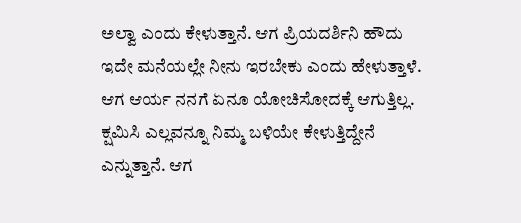ಅಲ್ವಾ ಎಂದು ಕೇಳುತ್ತಾನೆ. ಆಗ ಪ್ರಿಯದರ್ಶಿನಿ ಹೌದು ಇದೇ ಮನೆಯಲ್ಲೇ ನೀನು ಇರಬೇಕು ಎಂದು ಹೇಳುತ್ತಾಳೆ. ಆಗ ಆರ್ಯ ನನಗೆ ಏನೂ ಯೋಚಿಸೋದಕ್ಕೆ ಆಗುತ್ತಿಲ್ಲ. ಕ್ಷಮಿಸಿ ಎಲ್ಲವನ್ನೂ ನಿಮ್ಮ ಬಳಿಯೇ ಕೇಳುತ್ತಿದ್ದೇನೆ ಎನ್ನುತ್ತಾನೆ. ಆಗ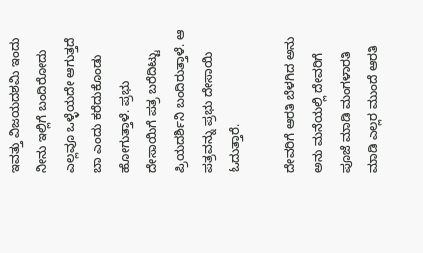ಇವತ್ತು ವಿಜಯದಶಮಿ ಇಂದು ನೀನು ಇಲ್ಲಿಗೆ ಬಂದಿರೋದು ಎಲ್ಲವೂ ಒಳ್ಳೆಯದೇ ಆಗುತ್ತದೆ ಬಾ ಎಂದು ಕರೆದುಕೊಂಡು ಹೋಗುತ್ತಾಳೆ. ಪ್ರಭು ದೇಸಾಯಿಗೆ ಪತ್ರ ಬರೆದಿಟ್ಟು ಪ್ರಿಯದರ್ಶಿನಿ ಬಂದಿರುತ್ತಾಳೆ. ಆ ಪತ್ರವನ್ನು ಪ್ರಭು ದೇಸಾಯಿ ಓದುತ್ತಾರೆ.

ದೇವರಿಗೆ ಆರತಿ ಬೆಳಗಿದ ಅನು
ಅನು ಮನೆಯಲ್ಲಿ ದೇವರಿಗೆ ಪೂಜೆ ಮಾಡಿ ಮಂಗಳಾರತಿ ಮಾಡಿ ಎಲ್ಲರ ಮುಂದೆ ಆರತಿ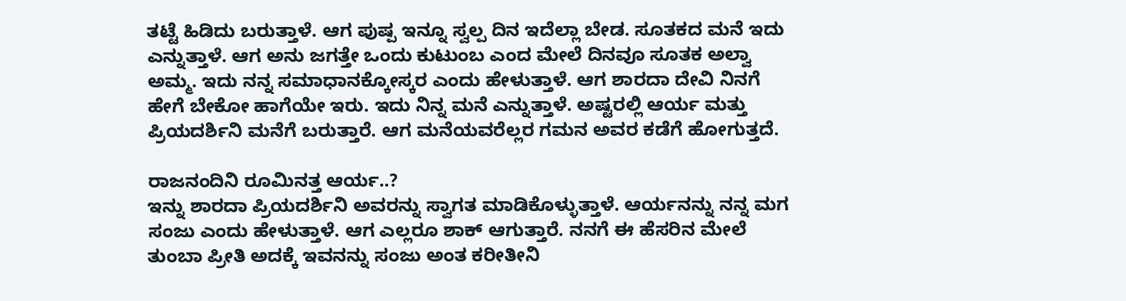ತಟ್ಟೆ ಹಿಡಿದು ಬರುತ್ತಾಳೆ. ಆಗ ಪುಷ್ಪ ಇನ್ನೂ ಸ್ವಲ್ಪ ದಿನ ಇದೆಲ್ಲಾ ಬೇಡ. ಸೂತಕದ ಮನೆ ಇದು ಎನ್ನುತ್ತಾಳೆ. ಆಗ ಅನು ಜಗತ್ತೇ ಒಂದು ಕುಟುಂಬ ಎಂದ ಮೇಲೆ ದಿನವೂ ಸೂತಕ ಅಲ್ವಾ ಅಮ್ಮ. ಇದು ನನ್ನ ಸಮಾಧಾನಕ್ಕೋಸ್ಕರ ಎಂದು ಹೇಳುತ್ತಾಳೆ. ಆಗ ಶಾರದಾ ದೇವಿ ನಿನಗೆ ಹೇಗೆ ಬೇಕೋ ಹಾಗೆಯೇ ಇರು. ಇದು ನಿನ್ನ ಮನೆ ಎನ್ನುತ್ತಾಳೆ. ಅಷ್ಟರಲ್ಲಿ ಆರ್ಯ ಮತ್ತು ಪ್ರಿಯದರ್ಶಿನಿ ಮನೆಗೆ ಬರುತ್ತಾರೆ. ಆಗ ಮನೆಯವರೆಲ್ಲರ ಗಮನ ಅವರ ಕಡೆಗೆ ಹೋಗುತ್ತದೆ.

ರಾಜನಂದಿನಿ ರೂಮಿನತ್ತ ಆರ್ಯ..?
ಇನ್ನು ಶಾರದಾ ಪ್ರಿಯದರ್ಶಿನಿ ಅವರನ್ನು ಸ್ವಾಗತ ಮಾಡಿಕೊಳ್ಳುತ್ತಾಳೆ. ಆರ್ಯನನ್ನು ನನ್ನ ಮಗ ಸಂಜು ಎಂದು ಹೇಳುತ್ತಾಳೆ. ಆಗ ಎಲ್ಲರೂ ಶಾಕ್ ಆಗುತ್ತಾರೆ. ನನಗೆ ಈ ಹೆಸರಿನ ಮೇಲೆ ತುಂಬಾ ಪ್ರೀತಿ ಅದಕ್ಕೆ ಇವನನ್ನು ಸಂಜು ಅಂತ ಕರೀತೀನಿ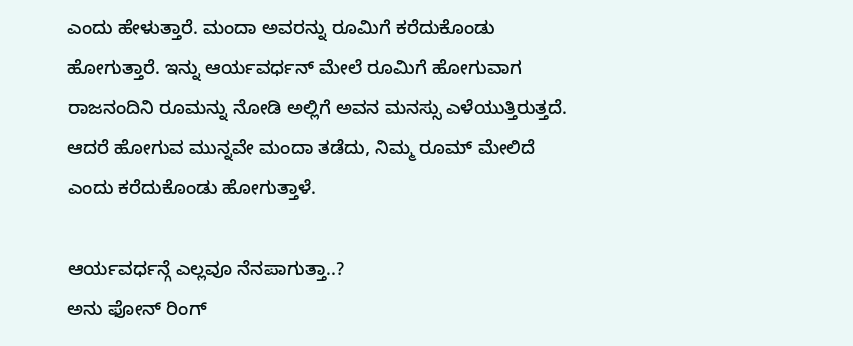ಎಂದು ಹೇಳುತ್ತಾರೆ. ಮಂದಾ ಅವರನ್ನು ರೂಮಿಗೆ ಕರೆದುಕೊಂಡು ಹೋಗುತ್ತಾರೆ. ಇನ್ನು ಆರ್ಯವರ್ಧನ್ ಮೇಲೆ ರೂಮಿಗೆ ಹೋಗುವಾಗ ರಾಜನಂದಿನಿ ರೂಮನ್ನು ನೋಡಿ ಅಲ್ಲಿಗೆ ಅವನ ಮನಸ್ಸು ಎಳೆಯುತ್ತಿರುತ್ತದೆ. ಆದರೆ ಹೋಗುವ ಮುನ್ನವೇ ಮಂದಾ ತಡೆದು, ನಿಮ್ಮ ರೂಮ್ ಮೇಲಿದೆ ಎಂದು ಕರೆದುಕೊಂಡು ಹೋಗುತ್ತಾಳೆ.

ಆರ್ಯವರ್ಧನ್ಗೆ ಎಲ್ಲವೂ ನೆನಪಾಗುತ್ತಾ..?
ಅನು ಫೋನ್ ರಿಂಗ್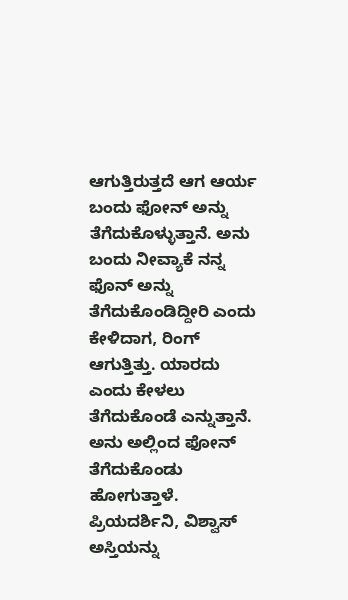ಆಗುತ್ತಿರುತ್ತದೆ ಆಗ ಆರ್ಯ ಬಂದು ಫೋನ್ ಅನ್ನು ತೆಗೆದುಕೊಳ್ಳುತ್ತಾನೆ. ಅನು ಬಂದು ನೀವ್ಯಾಕೆ ನನ್ನ ಫೊನ್ ಅನ್ನು ತೆಗೆದುಕೊಂಡಿದ್ದೀರಿ ಎಂದು ಕೇಳಿದಾಗ, ರಿಂಗ್ ಆಗುತ್ತಿತ್ತು. ಯಾರದು ಎಂದು ಕೇಳಲು ತೆಗೆದುಕೊಂಡೆ ಎನ್ನುತ್ತಾನೆ. ಅನು ಅಲ್ಲಿಂದ ಫೋನ್ ತೆಗೆದುಕೊಂಡು ಹೋಗುತ್ತಾಳೆ. ಪ್ರಿಯದರ್ಶಿನಿ, ವಿಶ್ವಾಸ್ ಅಸ್ತಿಯನ್ನು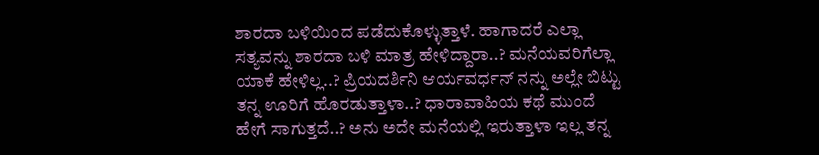ಶಾರದಾ ಬಳಿಯಿಂದ ಪಡೆದುಕೊಳ್ಳುತ್ತಾಳೆ. ಹಾಗಾದರೆ ಎಲ್ಲಾ ಸತ್ಯವನ್ನು ಶಾರದಾ ಬಳಿ ಮಾತ್ರ ಹೇಳಿದ್ದಾರಾ..? ಮನೆಯವರಿಗೆಲ್ಲಾ ಯಾಕೆ ಹೇಳಿಲ್ಲ..? ಪ್ರಿಯದರ್ಶಿನಿ ಆರ್ಯವರ್ಧನ್ ನನ್ನು ಅಲ್ಲೇ ಬಿಟ್ಟು ತನ್ನ ಊರಿಗೆ ಹೊರಡುತ್ತಾಳಾ..? ಧಾರಾವಾಹಿಯ ಕಥೆ ಮುಂದೆ ಹೇಗೆ ಸಾಗುತ್ತದೆ..? ಅನು ಅದೇ ಮನೆಯಲ್ಲಿ ಇರುತ್ತಾಳಾ ಇಲ್ಲ ತನ್ನ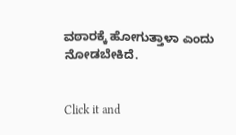ವಠಾರಕ್ಕೆ ಹೋಗುತ್ತಾಳಾ ಎಂದು ನೋಡಬೇಕಿದೆ.


Click it and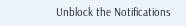Unblock the Notifications